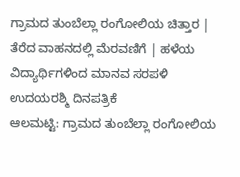ಗ್ರಾಮದ ತುಂಬೆಲ್ಲಾ ರಂಗೋಲಿಯ ಚಿತ್ತಾರ | ತೆರೆದ ವಾಹನದಲ್ಲಿ ಮೆರವಣಿಗೆ | ಹಳೆಯ ವಿದ್ಯಾರ್ಥಿಗಳಿಂದ ಮಾನವ ಸರಪಳಿ
ಉದಯರಶ್ಮಿ ದಿನಪತ್ರಿಕೆ
ಆಲಮಟ್ಟಿ: ಗ್ರಾಮದ ತುಂಬೆಲ್ಲಾ ರಂಗೋಲಿಯ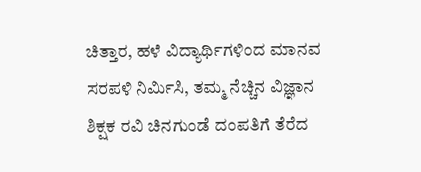ಚಿತ್ತಾರ, ಹಳೆ ವಿದ್ಯಾರ್ಥಿಗಳಿಂದ ಮಾನವ ಸರಪಳಿ ನಿರ್ಮಿಸಿ, ತಮ್ಮ ನೆಚ್ಚಿನ ವಿಜ್ಞಾನ ಶಿಕ್ಷಕ ರವಿ ಚಿನಗುಂಡೆ ದಂಪತಿಗೆ ತೆರೆದ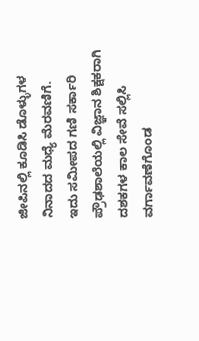ಜೀಪಿನಲ್ಲಿ ಕೂಡಿಸಿ ಡೊಳ್ಳುಗಳ ನಿನಾದದ ಮಧ್ಯೆ ಮೆರವಣಿಗೆ.
ಇದು ಸಮೀಪದ ಗಣಿ ಸರ್ಕಾರಿ ಪ್ರೌಢಶಾಲೆಯಲ್ಲಿ ವಿಜ್ಞಾನ ಶಿಕ್ಷಕರಾಗಿ ದಶಕಗಳ ಕಾಲ ಸೇವೆ ಸಲ್ಲಿಸಿ ವರ್ಗಾವಣೆಗೊಂಡ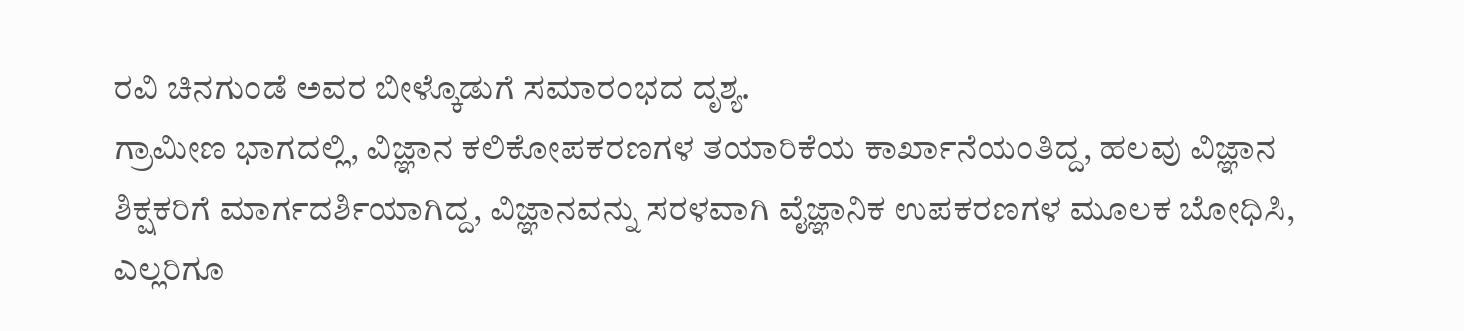ರವಿ ಚಿನಗುಂಡೆ ಅವರ ಬೀಳ್ಕೊಡುಗೆ ಸಮಾರಂಭದ ದೃಶ್ಯ.
ಗ್ರಾಮೀಣ ಭಾಗದಲ್ಲಿ, ವಿಜ್ಞಾನ ಕಲಿಕೋಪಕರಣಗಳ ತಯಾರಿಕೆಯ ಕಾರ್ಖಾನೆಯಂತಿದ್ದ, ಹಲವು ವಿಜ್ಞಾನ ಶಿಕ್ಷಕರಿಗೆ ಮಾರ್ಗದರ್ಶಿಯಾಗಿದ್ದ, ವಿಜ್ಞಾನವನ್ನು ಸರಳವಾಗಿ ವೈಜ್ಞಾನಿಕ ಉಪಕರಣಗಳ ಮೂಲಕ ಬೋಧಿಸಿ, ಎಲ್ಲರಿಗೂ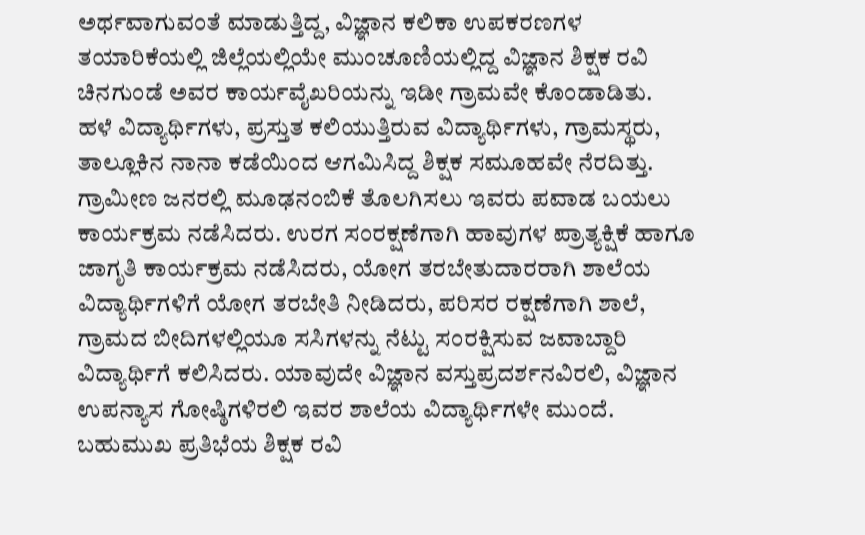ಅರ್ಥವಾಗುವಂತೆ ಮಾಡುತ್ತಿದ್ದ, ವಿಜ್ಞಾನ ಕಲಿಕಾ ಉಪಕರಣಗಳ ತಯಾರಿಕೆಯಲ್ಲಿ ಜಿಲ್ಲೆಯಲ್ಲಿಯೇ ಮುಂಚೂಣಿಯಲ್ಲಿದ್ದ ವಿಜ್ಞಾನ ಶಿಕ್ಷಕ ರವಿ ಚಿನಗುಂಡೆ ಅವರ ಕಾರ್ಯವೈಖರಿಯನ್ನು ಇಡೀ ಗ್ರಾಮವೇ ಕೊಂಡಾಡಿತು.
ಹಳೆ ವಿದ್ಯಾರ್ಥಿಗಳು, ಪ್ರಸ್ತುತ ಕಲಿಯುತ್ತಿರುವ ವಿದ್ಯಾರ್ಥಿಗಳು, ಗ್ರಾಮಸ್ಥರು, ತಾಲ್ಲೂಕಿನ ನಾನಾ ಕಡೆಯಿಂದ ಆಗಮಿಸಿದ್ದ ಶಿಕ್ಷಕ ಸಮೂಹವೇ ನೆರದಿತ್ತು.
ಗ್ರಾಮೀಣ ಜನರಲ್ಲಿ ಮೂಢನಂಬಿಕೆ ತೊಲಗಿಸಲು ಇವರು ಪವಾಡ ಬಯಲು ಕಾರ್ಯಕ್ರಮ ನಡೆಸಿದರು. ಉರಗ ಸಂರಕ್ಷಣೆಗಾಗಿ ಹಾವುಗಳ ಪ್ರಾತ್ಯಕ್ಷಿಕೆ ಹಾಗೂ ಜಾಗೃತಿ ಕಾರ್ಯಕ್ರಮ ನಡೆಸಿದರು, ಯೋಗ ತರಬೇತುದಾರರಾಗಿ ಶಾಲೆಯ ವಿದ್ಯಾರ್ಥಿಗಳಿಗೆ ಯೋಗ ತರಬೇತಿ ನೀಡಿದರು, ಪರಿಸರ ರಕ್ಷಣೆಗಾಗಿ ಶಾಲೆ, ಗ್ರಾಮದ ಬೀದಿಗಳಲ್ಲಿಯೂ ಸಸಿಗಳನ್ನು ನೆಟ್ಟು ಸಂರಕ್ಷಿಸುವ ಜವಾಬ್ದಾರಿ ವಿದ್ಯಾರ್ಥಿಗೆ ಕಲಿಸಿದರು. ಯಾವುದೇ ವಿಜ್ಞಾನ ವಸ್ತುಪ್ರದರ್ಶನವಿರಲಿ, ವಿಜ್ಞಾನ ಉಪನ್ಯಾಸ ಗೋಷ್ಠಿಗಳಿರಲಿ ಇವರ ಶಾಲೆಯ ವಿದ್ಯಾರ್ಥಿಗಳೇ ಮುಂದೆ.
ಬಹುಮುಖ ಪ್ರತಿಭೆಯ ಶಿಕ್ಷಕ ರವಿ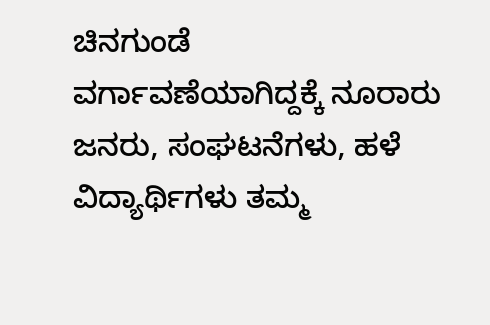ಚಿನಗುಂಡೆ ವರ್ಗಾವಣೆಯಾಗಿದ್ದಕ್ಕೆ ನೂರಾರು ಜನರು, ಸಂಘಟನೆಗಳು, ಹಳೆ ವಿದ್ಯಾರ್ಥಿಗಳು ತಮ್ಮ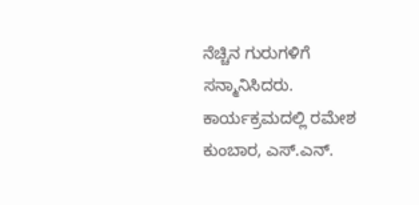ನೆಚ್ಚಿನ ಗುರುಗಳಿಗೆ ಸನ್ಮಾನಿಸಿದರು.
ಕಾರ್ಯಕ್ರಮದಲ್ಲಿ ರಮೇಶ ಕುಂಬಾರ, ಎಸ್.ಎನ್.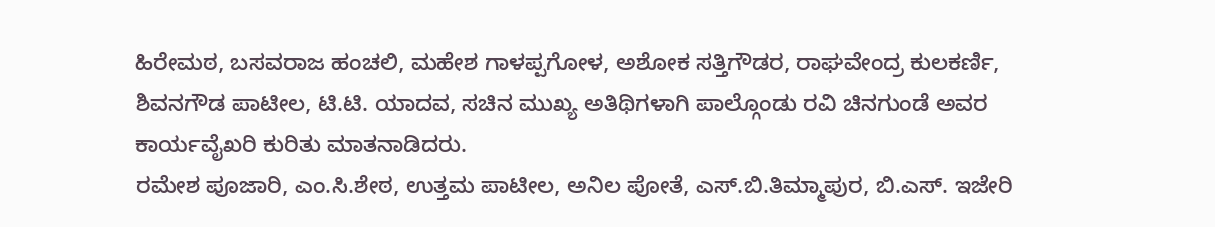ಹಿರೇಮಠ, ಬಸವರಾಜ ಹಂಚಲಿ, ಮಹೇಶ ಗಾಳಪ್ಪಗೋಳ, ಅಶೋಕ ಸತ್ತಿಗೌಡರ, ರಾಘವೇಂದ್ರ ಕುಲಕರ್ಣಿ, ಶಿವನಗೌಡ ಪಾಟೀಲ, ಟಿ.ಟಿ. ಯಾದವ, ಸಚಿನ ಮುಖ್ಯ ಅತಿಥಿಗಳಾಗಿ ಪಾಲ್ಗೊಂಡು ರವಿ ಚಿನಗುಂಡೆ ಅವರ ಕಾರ್ಯವೈಖರಿ ಕುರಿತು ಮಾತನಾಡಿದರು.
ರಮೇಶ ಪೂಜಾರಿ, ಎಂ.ಸಿ.ಶೇಠ, ಉತ್ತಮ ಪಾಟೀಲ, ಅನಿಲ ಪೋತೆ, ಎಸ್.ಬಿ.ತಿಮ್ಮಾಪುರ, ಬಿ.ಎಸ್. ಇಜೇರಿ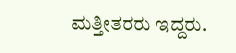ಮತ್ತೀತರರು ಇದ್ದರು.